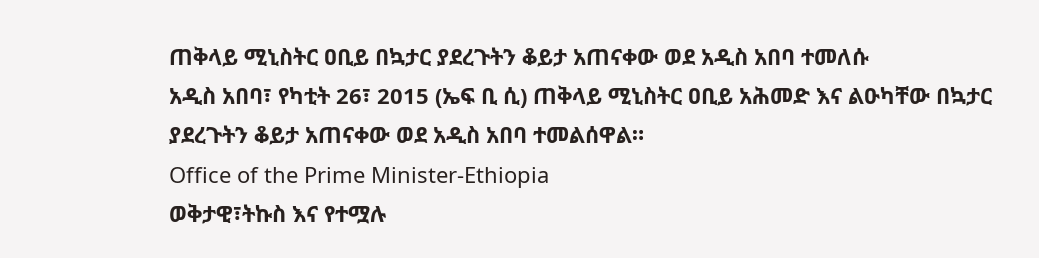ጠቅላይ ሚኒስትር ዐቢይ በኳታር ያደረጉትን ቆይታ አጠናቀው ወደ አዲስ አበባ ተመለሱ
አዲስ አበባ፣ የካቲት 26፣ 2015 (ኤፍ ቢ ሲ) ጠቅላይ ሚኒስትር ዐቢይ አሕመድ እና ልዑካቸው በኳታር ያደረጉትን ቆይታ አጠናቀው ወደ አዲስ አበባ ተመልሰዋል።
Office of the Prime Minister-Ethiopia
ወቅታዊ፣ትኩስ እና የተሟሉ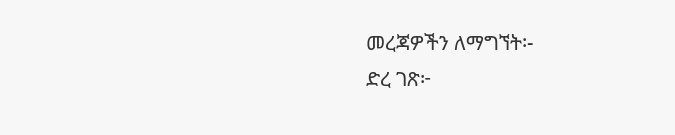መረጃዎችን ለማግኘት፡-
ድረ ገጽ፦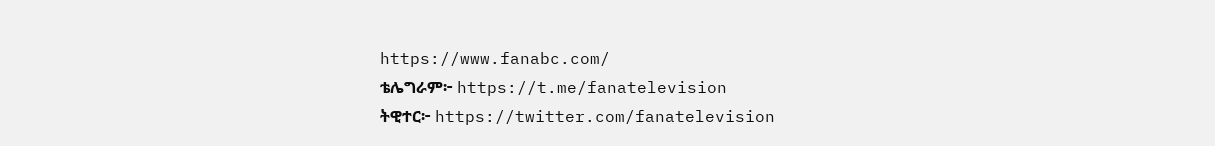https://www.fanabc.com/
ቴሌግራም፦ https://t.me/fanatelevision
ትዊተር፦ https://twitter.com/fanatelevision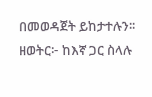በመወዳጀት ይከታተሉን፡፡
ዘወትር፦ ከእኛ ጋር ስላሉ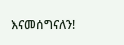እናመሰግናለን!